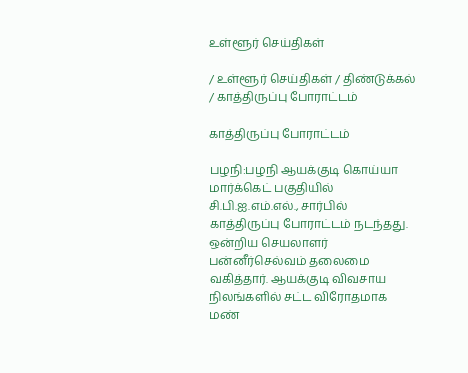உள்ளூர் செய்திகள்

/ உள்ளூர் செய்திகள் / திண்டுக்கல் / காத்திருப்பு போராட்டம்

காத்திருப்பு போராட்டம்

பழநி:பழநி ஆயக்குடி கொய்யா மார்க்கெட் பகுதியில் சி.பி.ஐ.எம்.எல்., சார்பில் காத்திருப்பு போராட்டம் நடந்தது. ஒன்றிய செயலாளர் பன்னீர்செல்வம் தலைமை வகித்தார். ஆயக்குடி விவசாய நிலங்களில் சட்ட விரோதமாக மண்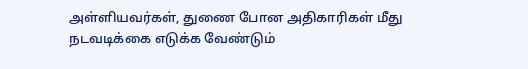அள்ளியவர்கள், துணை போன அதிகாரிகள் மீது நடவடிக்கை எடுக்க வேண்டும்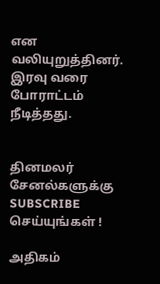என வலியுறுத்தினர். இரவு வரை போராட்டம் நீடித்தது.


தினமலர் சேனல்களுக்கு SUBSCRIBE செய்யுங்கள் !

அதிகம்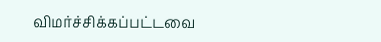விமர்ச்சிக்கப்பட்டவை